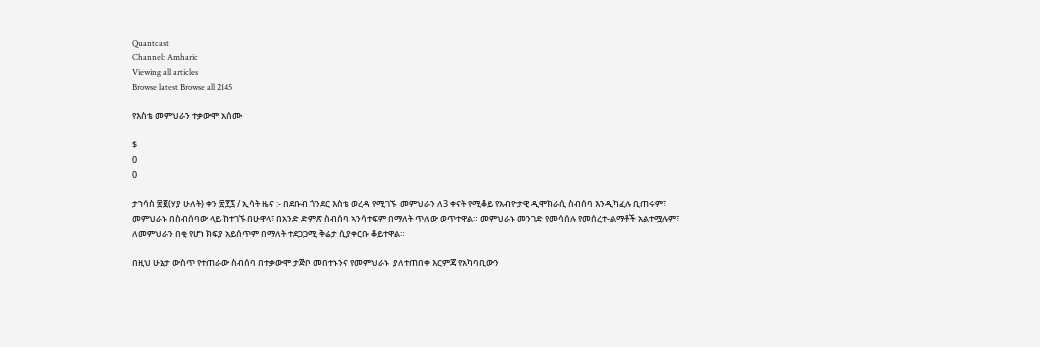Quantcast
Channel: Amharic
Viewing all articles
Browse latest Browse all 2145

የእስቴ መምህራን ተቃውሞ አሰሙ

$
0
0

ታኀሳስ ፳፪(ሃያ ሁለት) ቀን ፳፻፯ / ኢሳት ዜና :- በደቡብ ጎንደር እስቴ ወረዳ የሚገኙ  መምህራን ለ3 ቀናት የሚቆይ የአብዮታዊ ዲሞክራሲ ስብሰባ እንዲካፈሉ ቢጠሩም፣ መምህራኑ በስብሰባው ላይ ከተገኙ በሁዋላ፣ በአንድ ድምጽ ስብሰባ ኣንሳተፍም በማለት ጥለው ወጥተዋል። መምህራኑ መንገድ የመሳሰሉ የመሰረተ-ልማቶች አልተሟሉም፣ ለመምህራን በቂ የሆነ ክፍያ አይሰጥም በማለት ተደጋጋሚ ቅሬታ ሲያቀርቡ ቆይተዋል።

በዚህ ሁኔታ ውስጥ የተጠራው ስብሰባ በተቃውሞ ታጅቦ መበተኑንና የመምህራኑ  ያለተጠበቀ እርምጃ የአካባቢውን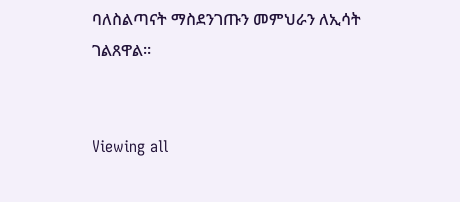ባለስልጣናት ማስደንገጡን መምህራን ለኢሳት ገልጸዋል።


Viewing all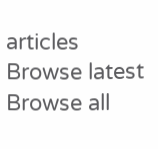articles
Browse latest Browse all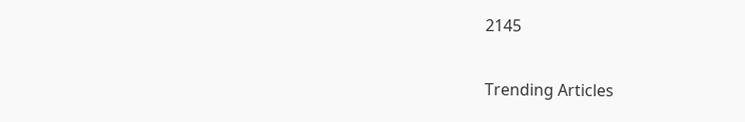2145

Trending Articles